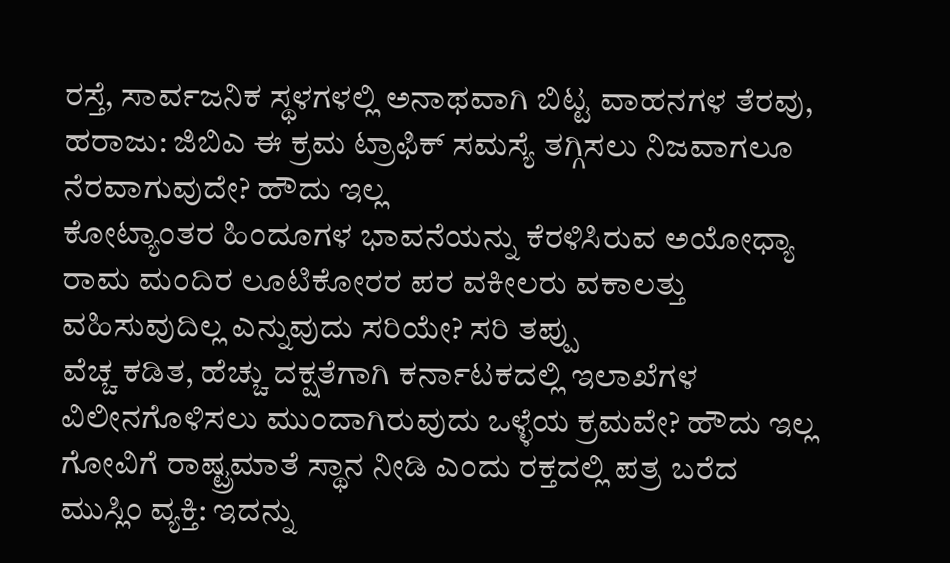ರಸ್ತೆ, ಸಾರ್ವಜನಿಕ ಸ್ಥಳಗಳಲ್ಲಿ ಅನಾಥವಾಗಿ ಬಿಟ್ಟ ವಾಹನಗಳ ತೆರವು, ಹರಾಜು: ಜಿಬಿಎ ಈ ಕ್ರಮ ಟ್ರಾಫಿಕ್ ಸಮಸ್ಯೆ ತಗ್ಗಿಸಲು ನಿಜವಾಗಲೂ ನೆರವಾಗುವುದೇ? ಹೌದು ಇಲ್ಲ
ಕೋಟ್ಯಾಂತರ ಹಿಂದೂಗಳ ಭಾವನೆಯನ್ನು ಕೆರಳಿಸಿರುವ ಅಯೋಧ್ಯಾ ರಾಮ ಮಂದಿರ ಲೂಟಿಕೋರರ ಪರ ವಕೀಲರು ವಕಾಲತ್ತು ವಹಿಸುವುದಿಲ್ಲ ಎನ್ನುವುದು ಸರಿಯೇ? ಸರಿ ತಪ್ಪು
ವೆಚ್ಚ ಕಡಿತ, ಹೆಚ್ಚು ದಕ್ಷತೆಗಾಗಿ ಕರ್ನಾಟಕದಲ್ಲಿ ಇಲಾಖೆಗಳ ವಿಲೀನಗೊಳಿಸಲು ಮುಂದಾಗಿರುವುದು ಒಳ್ಳೆಯ ಕ್ರಮವೇ? ಹೌದು ಇಲ್ಲ
ಗೋವಿಗೆ ರಾಷ್ಟ್ರಮಾತೆ ಸ್ಥಾನ ನೀಡಿ ಎಂದು ರಕ್ತದಲ್ಲಿ ಪತ್ರ ಬರೆದ ಮುಸ್ಲಿಂ ವ್ಯಕ್ತಿ: ಇದನ್ನು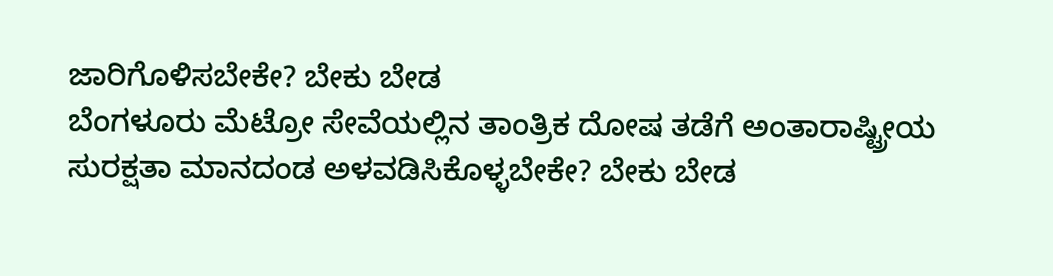ಜಾರಿಗೊಳಿಸಬೇಕೇ? ಬೇಕು ಬೇಡ
ಬೆಂಗಳೂರು ಮೆಟ್ರೋ ಸೇವೆಯಲ್ಲಿನ ತಾಂತ್ರಿಕ ದೋಷ ತಡೆಗೆ ಅಂತಾರಾಷ್ಟ್ರೀಯ ಸುರಕ್ಷತಾ ಮಾನದಂಡ ಅಳವಡಿಸಿಕೊಳ್ಳಬೇಕೇ? ಬೇಕು ಬೇಡ